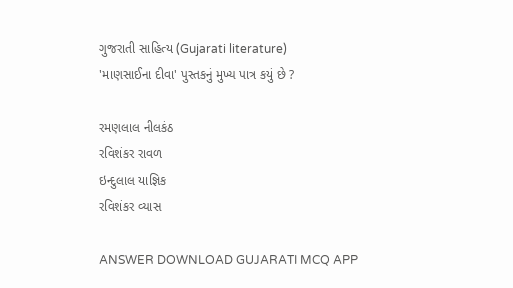ગુજરાતી સાહિત્ય (Gujarati literature)
'માણસાઈના દીવા' પુસ્તકનું મુખ્ય પાત્ર કયું છે ?

રમણલાલ નીલકંઠ
રવિશંકર રાવળ
ઇન્દુલાલ યાજ્ઞિક
રવિશંકર વ્યાસ

ANSWER DOWNLOAD GUJARATI MCQ APP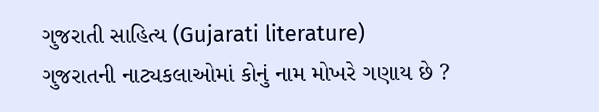ગુજરાતી સાહિત્ય (Gujarati literature)
ગુજરાતની નાટ્યકલાઓમાં કોનું નામ મોખરે ગણાય છે ?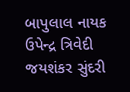બાપુલાલ નાયક
ઉપેન્દ્ર ત્રિવેદી
જયશંકર સુંદરી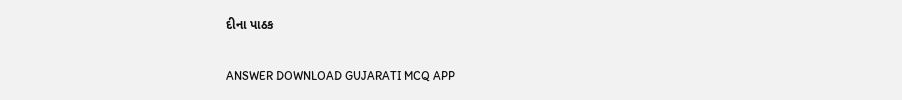દીના પાઠક

ANSWER DOWNLOAD GUJARATI MCQ APP